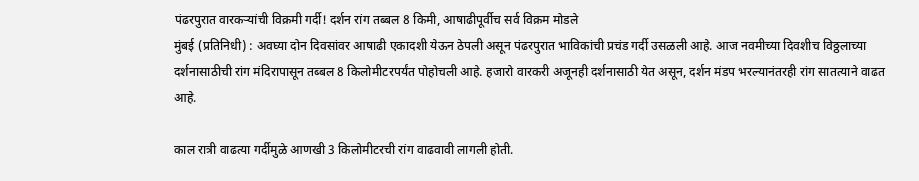पंढरपुरात वारकऱ्यांची विक्रमी गर्दी! दर्शन रांग तब्बल 8 किमी, आषाढीपूर्वीच सर्व विक्रम मोडले
मुंबई (प्रतिनिधी) : अवघ्या दोन दिवसांवर आषाढी एकादशी येऊन ठेपली असून पंढरपुरात भाविकांची प्रचंड गर्दी उसळली आहे. आज नवमीच्या दिवशीच विठ्ठलाच्या दर्शनासाठीची रांग मंदिरापासून तब्बल 8 किलोमीटरपर्यंत पोहोचली आहे. हजारो वारकरी अजूनही दर्शनासाठी येत असून, दर्शन मंडप भरल्यानंतरही रांग सातत्याने वाढत आहे.

काल रात्री वाढत्या गर्दीमुळे आणखी 3 किलोमीटरची रांग वाढवावी लागली होती.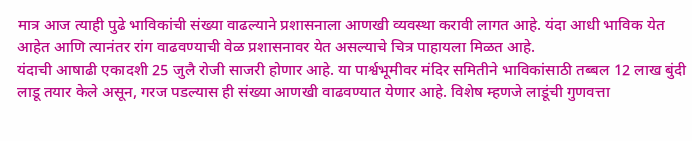मात्र आज त्याही पुढे भाविकांची संख्या वाढल्याने प्रशासनाला आणखी व्यवस्था करावी लागत आहे. यंदा आधी भाविक येत आहेत आणि त्यानंतर रांग वाढवण्याची वेळ प्रशासनावर येत असल्याचे चित्र पाहायला मिळत आहे.
यंदाची आषाढी एकादशी 25 जुलै रोजी साजरी होणार आहे. या पार्श्वभूमीवर मंदिर समितीने भाविकांसाठी तब्बल 12 लाख बुंदी लाडू तयार केले असून, गरज पडल्यास ही संख्या आणखी वाढवण्यात येणार आहे. विशेष म्हणजे लाडूंची गुणवत्ता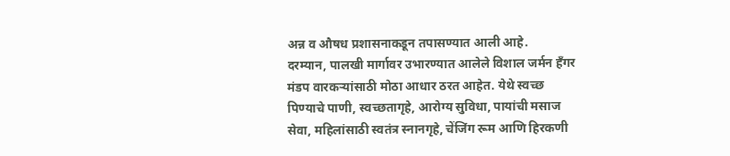अन्न व औषध प्रशासनाकडून तपासण्यात आली आहे.
दरम्यान, पालखी मार्गावर उभारण्यात आलेले विशाल जर्मन हँगर मंडप वारकऱ्यांसाठी मोठा आधार ठरत आहेत. येथे स्वच्छ पिण्याचे पाणी, स्वच्छतागृहे, आरोग्य सुविधा, पायांची मसाज सेवा, महिलांसाठी स्वतंत्र स्नानगृहे, चेंजिंग रूम आणि हिरकणी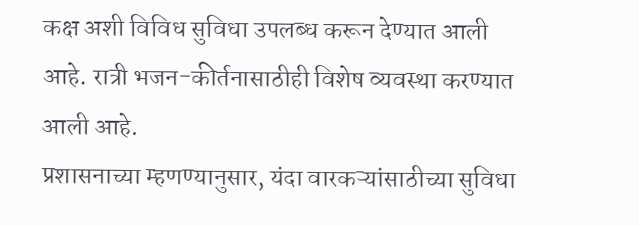कक्ष अशी विविध सुविधा उपलब्ध करून देण्यात आली आहे. रात्री भजन-कीर्तनासाठीही विशेष व्यवस्था करण्यात आली आहे.
प्रशासनाच्या म्हणण्यानुसार, यंदा वारकऱ्यांसाठीच्या सुविधा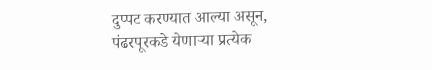दुप्पट करण्यात आल्या असून, पंढरपूरकडे येणाऱ्या प्रत्येक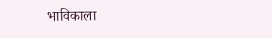भाविकाला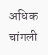अधिक चांगली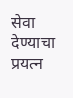सेवा देण्याचा प्रयत्न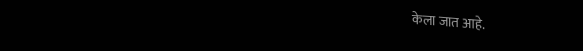केला जात आहे.